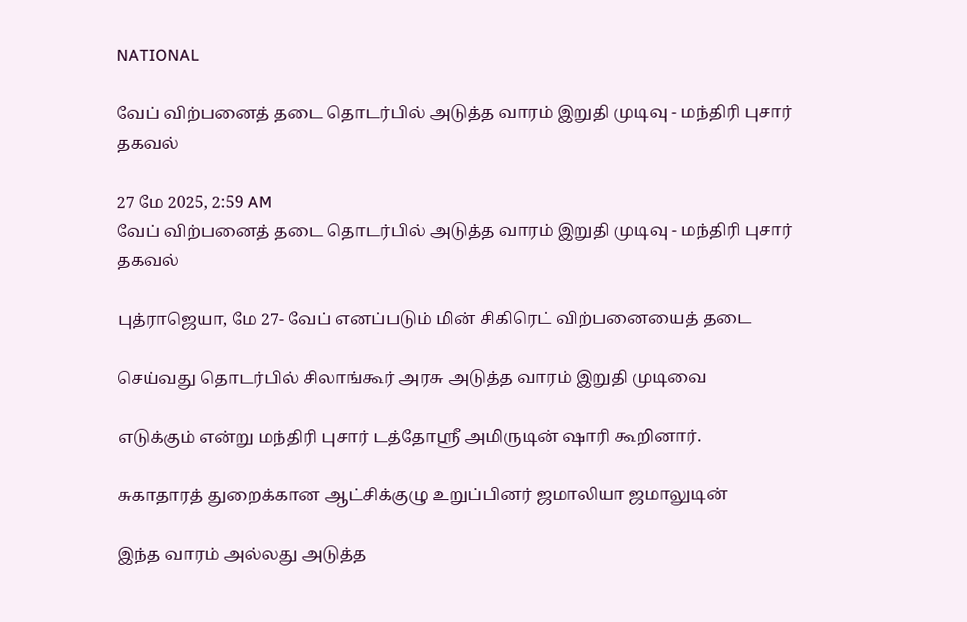NATIONAL

வேப் விற்பனைத் தடை தொடர்பில் அடுத்த வாரம் இறுதி முடிவு - மந்திரி புசார் தகவல்

27 மே 2025, 2:59 AM
வேப் விற்பனைத் தடை தொடர்பில் அடுத்த வாரம் இறுதி முடிவு - மந்திரி புசார் தகவல்

புத்ராஜெயா, மே 27- வேப் எனப்படும் மின் சிகிரெட் விற்பனையைத் தடை

செய்வது தொடர்பில் சிலாங்கூர் அரசு அடுத்த வாரம் இறுதி முடிவை

எடுக்கும் என்று மந்திரி புசார் டத்தோஸ்ரீ அமிருடின் ஷாரி கூறினார்.

சுகாதாரத் துறைக்கான ஆட்சிக்குழு உறுப்பினர் ஜமாலியா ஜமாலுடின்

இந்த வாரம் அல்லது அடுத்த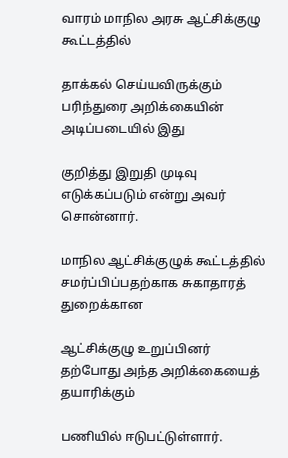வாரம் மாநில அரசு ஆட்சிக்குழு கூட்டத்தில்

தாக்கல் செய்யவிருக்கும் பரிந்துரை அறிக்கையின் அடிப்படையில் இது

குறித்து இறுதி முடிவு எடுக்கப்படும் என்று அவர் சொன்னார்.

மாநில ஆட்சிக்குழுக் கூட்டத்தில் சமர்ப்பிப்பதற்காக சுகாதாரத் துறைக்கான

ஆட்சிக்குழு உறுப்பினர் தற்போது அந்த அறிக்கையைத் தயாரிக்கும்

பணியில் ஈடுபட்டுள்ளார்.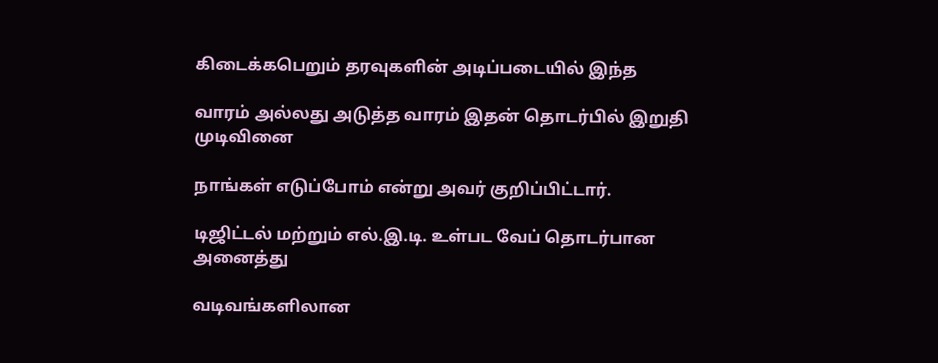கிடைக்கபெறும் தரவுகளின் அடிப்படையில் இந்த

வாரம் அல்லது அடுத்த வாரம் இதன் தொடர்பில் இறுதி முடிவினை

நாங்கள் எடுப்போம் என்று அவர் குறிப்பிட்டார்.

டிஜிட்டல் மற்றும் எல்.இ.டி. உள்பட வேப் தொடர்பான அனைத்து

வடிவங்களிலான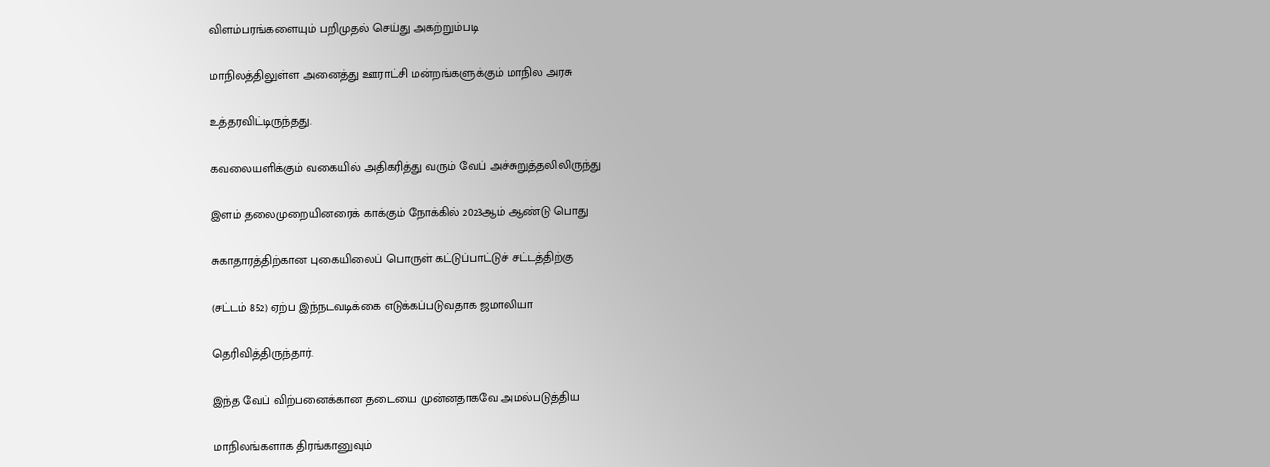விளம்பரங்களையும் பறிமுதல் செய்து அகற்றும்படி

மாநிலத்திலுள்ள அனைத்து ஊராட்சி மன்றங்களுக்கும் மாநில அரசு

உத்தரவிட்டிருந்தது.

கவலையளிக்கும் வகையில் அதிகரித்து வரும் வேப் அச்சுறுத்தலிலிருந்து

இளம் தலைமுறையினரைக் காக்கும் நோக்கில் 2023ஆம் ஆண்டு பொது

சுகாதாரத்திற்கான புகையிலைப் பொருள் கட்டுப்பாட்டுச் சட்டத்திற்கு

(சட்டம் 852) ஏற்ப இந்நடவடிக்கை எடுக்கப்படுவதாக ஜமாலியா

தெரிவித்திருந்தார்.

இந்த வேப் விற்பனைக்கான தடையை முன்னதாகவே அமல்படுத்திய

மாநிலங்களாக திரங்கானுவும்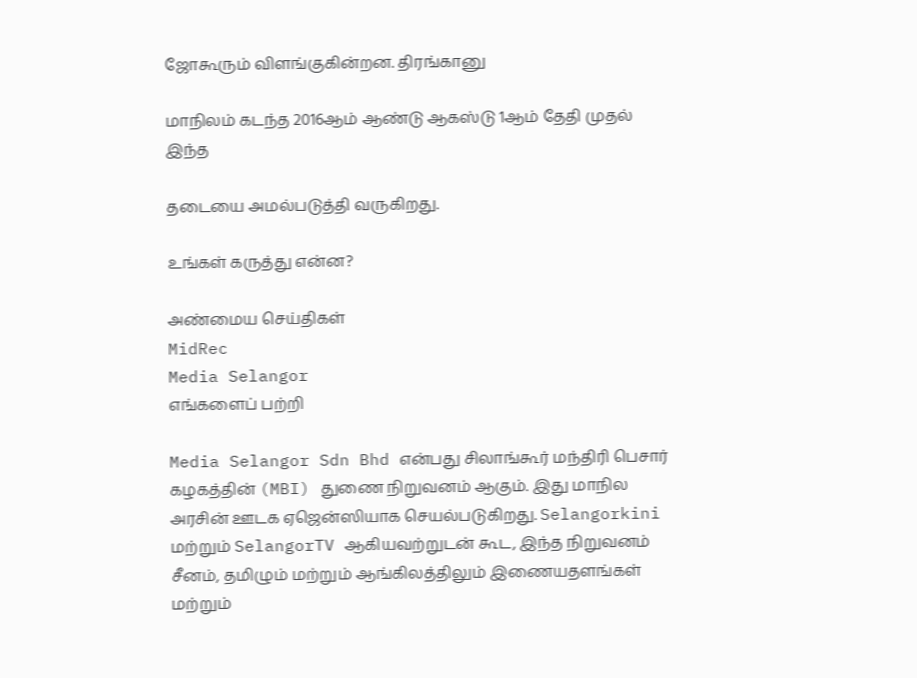ஜோகூரும் விளங்குகின்றன. திரங்கானு

மாநிலம் கடந்த 2016ஆம் ஆண்டு ஆகஸ்டு 1ஆம் தேதி முதல் இந்த

தடையை அமல்படுத்தி வருகிறது.

உங்கள் கருத்து என்ன?

அண்மைய செய்திகள்
MidRec
Media Selangor
எங்களைப் பற்றி

Media Selangor Sdn Bhd என்பது சிலாங்கூர் மந்திரி பெசார் கழகத்தின் (MBI) துணை நிறுவனம் ஆகும். இது மாநில அரசின் ஊடக ஏஜென்ஸியாக செயல்படுகிறது. Selangorkini மற்றும் SelangorTV ஆகியவற்றுடன் கூட, இந்த நிறுவனம் சீனம், தமிழும் மற்றும் ஆங்கிலத்திலும் இணையதளங்கள் மற்றும்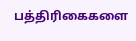பத்திரிகைகளை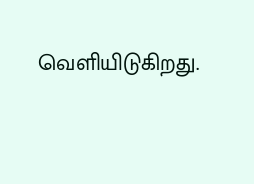வெளியிடுகிறது.